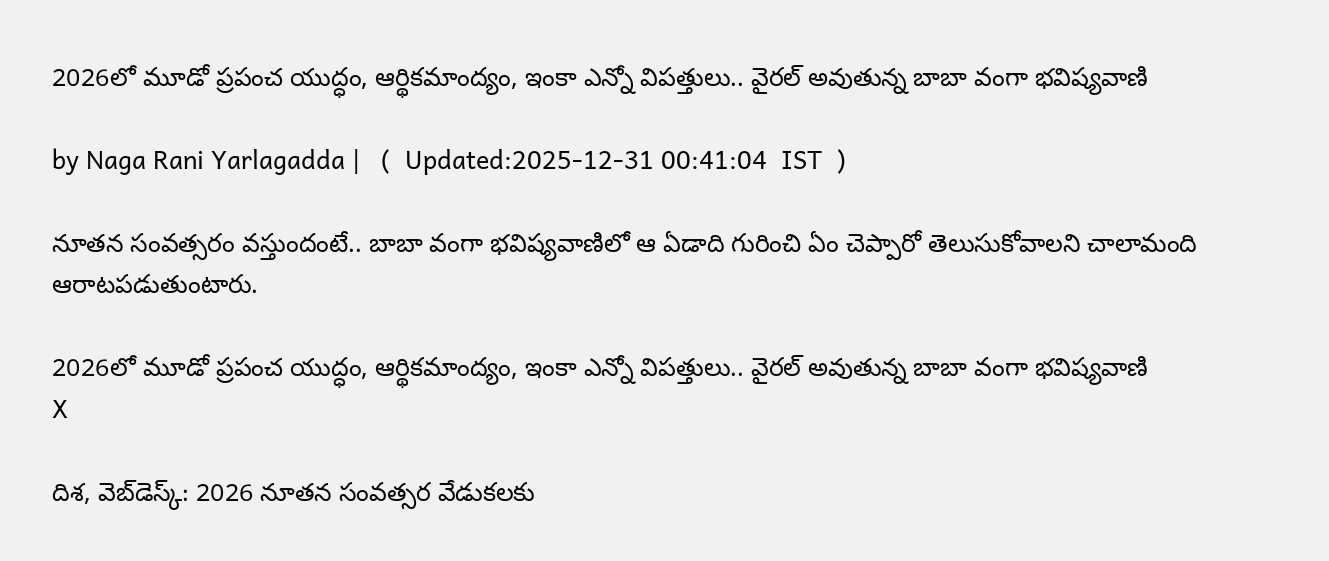2026లో మూడో ప్రపంచ యుద్ధం, ఆర్థికమాంద్యం, ఇంకా ఎన్నో విపత్తులు.. వైరల్ అవుతున్న బాబా వంగా భవిష్యవాణి

by Naga Rani Yarlagadda |   (  Updated:2025-12-31 00:41:04  IST  )

నూతన సంవత్సరం వస్తుందంటే.. బాబా వంగా భవిష్యవాణిలో ఆ ఏడాది గురించి ఏం చెప్పారో తెలుసుకోవాలని చాలామంది ఆరాటపడుతుంటారు.

2026లో మూడో ప్రపంచ యుద్ధం, ఆర్థికమాంద్యం, ఇంకా ఎన్నో విపత్తులు.. వైరల్ అవుతున్న బాబా వంగా భవిష్యవాణి
X

దిశ, వెబ్‌డెస్క్: 2026 నూతన సంవత్సర వేడుకలకు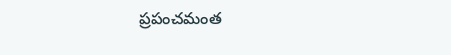ప్రపంచమంత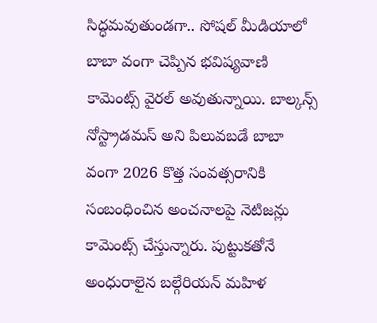సిద్ధమవుతుండగా.. సోషల్ మీడియాలో బాబా వంగా చెప్పిన భవిష్యవాణి కామెంట్స్ వైరల్ అవుతున్నాయి. బాల్కన్స్ నోస్ట్రాడమస్ అని పిలువబడే బాబా వంగా 2026 కొత్త సంవత్సరానికి సంబంధించిన అంచనాలపై నెటిజన్లు కామెంట్స్ చేస్తున్నారు. పుట్టుకతోనే అంధురాలైన బల్గేరియన్ మహిళ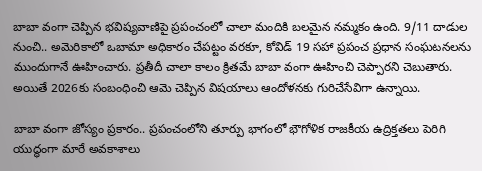బాబా వంగా చెప్పిన భవిష్యవాణిపై ప్రపంచంలో చాలా మందికి బలమైన నమ్మకం ఉంది. 9/11 దాడుల నుంచి.. అమెరికాలో ఒబామా అధికారం చేపట్టం వరకూ, కోవిడ్ 19 సహా ప్రపంచ ప్రధాన సంఘటనలను ముందుగానే ఊహించారు. ప్రతీదీ చాలా కాలం క్రితమే బాబా వంగా ఊహించి చెప్పారని చెబుతారు. అయితే 2026కు సంబంధించి ఆమె చెప్పిన విషయాలు ఆందోళనకు గురిచేసేవిగా ఉన్నాయి.

బాబా వంగా జోస్యం ప్రకారం.. ప్రపంచంలోని తూర్పు భాగంలో భౌగోళిక రాజకీయ ఉద్రిక్తతలు పెరిగి యుద్ధంగా మారే అవకాశాలు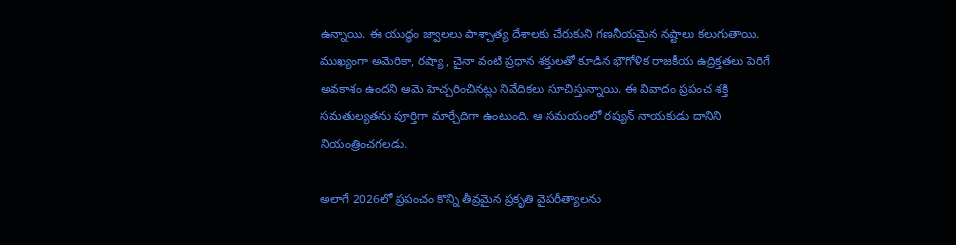ఉన్నాయి. ఈ యుద్ధం జ్వాలలు పాశ్చాత్య దేశాలకు చేరుకుని గణనీయమైన నష్టాలు కలుగుతాయి. ముఖ్యంగా అమెరికా, రష్యా , చైనా వంటి ప్రధాన శక్తులతో కూడిన భౌగోళిక రాజకీయ ఉద్రిక్తతలు పెరిగే అవకాశం ఉందని ఆమె హెచ్చరించినట్లు నివేదికలు సూచిస్తున్నాయి. ఈ వివాదం ప్రపంచ శక్తి సమతుల్యతను పూర్తిగా మార్చేదిగా ఉంటుంది. ఆ సమయంలో రష్యన్ నాయకుడు దానిని నియంత్రించగలడు.

అలాగే 2026లో ప్రపంచం కొన్ని తీవ్రమైన ప్రకృతి వైపరీత్యాలను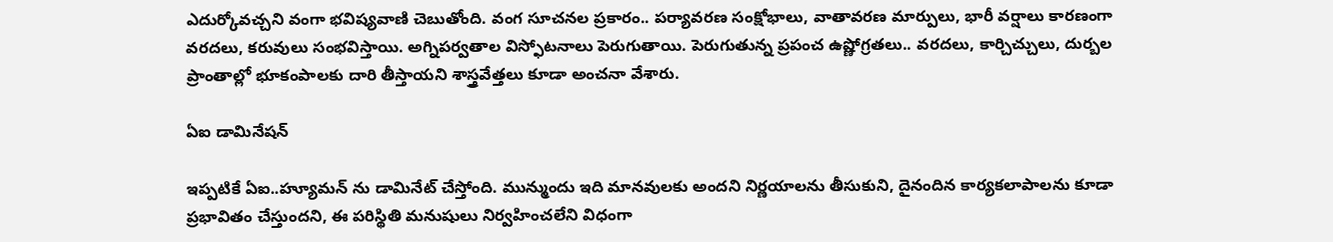ఎదుర్కోవచ్చని వంగా భవిష్యవాణి చెబుతోంది. వంగ సూచనల ప్రకారం.. పర్యావరణ సంక్షోభాలు, వాతావరణ మార్పులు, భారీ వర్షాలు కారణంగా వరదలు, కరువులు సంభవిస్తాయి. అగ్నిపర్వతాల విస్ఫోటనాలు పెరుగుతాయి. పెరుగుతున్న ప్రపంచ ఉష్ణోగ్రతలు.. వరదలు, కార్చిచ్చులు, దుర్బల ప్రాంతాల్లో భూకంపాలకు దారి తీస్తాయని శాస్త్రవేత్తలు కూడా అంచనా వేశారు.

ఏఐ డామినేషన్

ఇప్పటికే ఏఐ..హ్యూమన్ ను డామినేట్ చేస్తోంది. మున్ముందు ఇది మానవులకు అందని నిర్ణయాలను తీసుకుని, దైనందిన కార్యకలాపాలను కూడా ప్రభావితం చేస్తుందని, ఈ పరిస్థితి మనుషులు నిర్వహించలేని విధంగా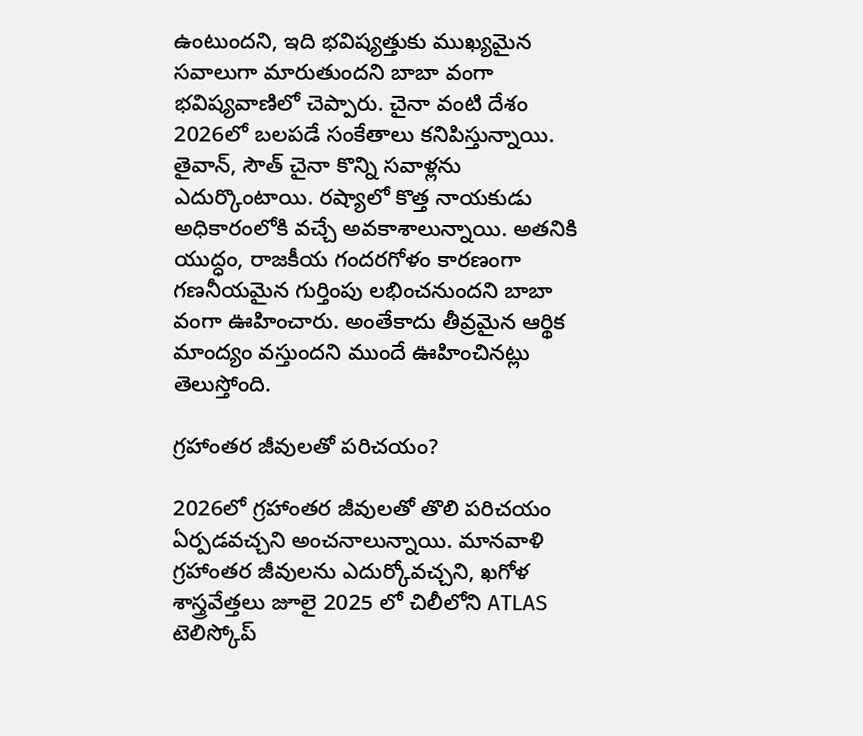ఉంటుందని, ఇది భవిష్యత్తుకు ముఖ్యమైన సవాలుగా మారుతుందని బాబా వంగా భవిష్యవాణిలో చెప్పారు. చైనా వంటి దేశం 2026లో బలపడే సంకేతాలు కనిపిస్తున్నాయి. తైవాన్, సౌత్ చైనా కొన్ని సవాళ్లను ఎదుర్కొంటాయి. రష్యాలో కొత్త నాయకుడు అధికారంలోకి వచ్చే అవకాశాలున్నాయి. అతనికి యుద్ధం, రాజకీయ గందరగోళం కారణంగా గణనీయమైన గుర్తింపు లభించనుందని బాబా వంగా ఊహించారు. అంతేకాదు తీవ్రమైన ఆర్థిక మాంద్యం వస్తుందని ముందే ఊహించినట్లు తెలుస్తోంది.

గ్రహాంతర జీవులతో పరిచయం?

2026లో గ్రహాంతర జీవులతో తొలి పరిచయం ఏర్పడవచ్చని అంచనాలున్నాయి. మానవాళి గ్రహాంతర జీవులను ఎదుర్కోవచ్చని, ఖగోళ శాస్త్రవేత్తలు జూలై 2025 లో చిలీలోని ATLAS టెలిస్కోప్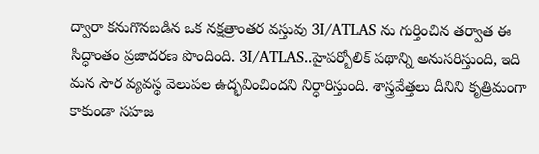ద్వారా కనుగొనబడిన ఒక నక్షత్రాంతర వస్తువు 3I/ATLAS ను గుర్తించిన తర్వాత ఈ సిద్ధాంతం ప్రజాదరణ పొందింది. 3I/ATLAS..హైపర్బోలిక్ పథాన్ని అనుసరిస్తుంది, ఇది మన సౌర వ్యవస్థ వెలుపల ఉద్భవించిందని నిర్ధారిస్తుంది. శాస్త్రవేత్తలు దీనిని కృత్రిమంగా కాకుండా సహజ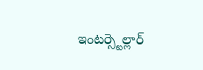ఇంటర్స్టెల్లార్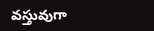వస్తువుగా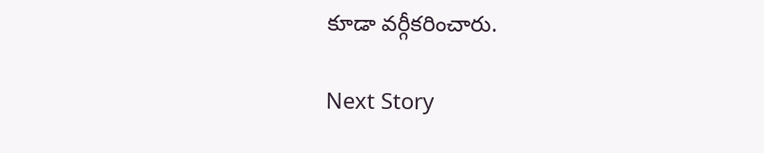కూడా వర్గీకరించారు.

Next Story